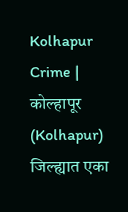Kolhapur Crime | कोल्हापूर (Kolhapur) जिल्ह्यात एका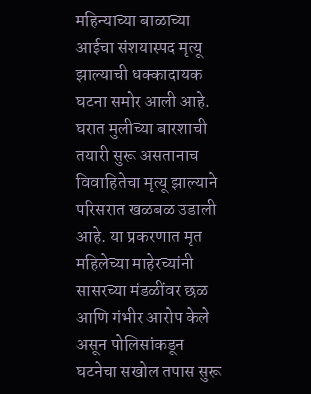महिन्याच्या बाळाच्या आईचा संशयास्पद मृत्यू झाल्याची धक्कादायक घटना समोर आली आहे. घरात मुलीच्या बारशाची तयारी सुरू असतानाच विवाहितेचा मृत्यू झाल्याने परिसरात खळबळ उडाली आहे. या प्रकरणात मृत महिलेच्या माहेरच्यांनी सासरच्या मंडळींवर छळ आणि गंभीर आरोप केले असून पोलिसांकडून घटनेचा सखोल तपास सुरू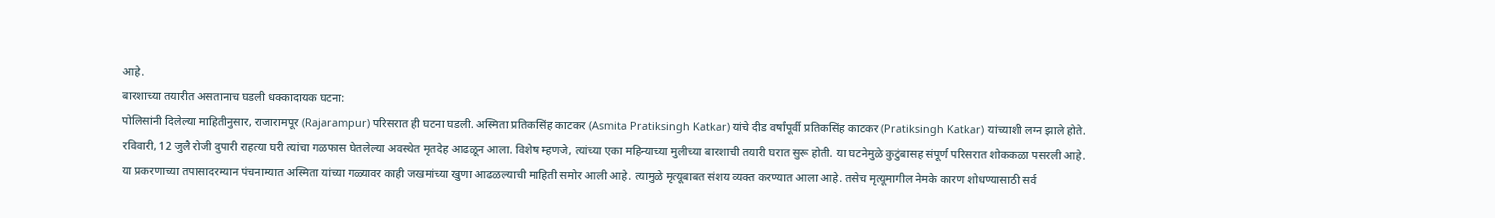आहे.
बारशाच्या तयारीत असतानाच घडली धक्कादायक घटना:
पोलिसांनी दिलेल्या माहितीनुसार, राजारामपूर (Rajarampur) परिसरात ही घटना घडली. अस्मिता प्रतिकसिंह काटकर (Asmita Pratiksingh Katkar) यांचे दीड वर्षांपूर्वी प्रतिकसिंह काटकर (Pratiksingh Katkar) यांच्याशी लग्न झाले होते. रविवारी, 12 जुलै रोजी दुपारी राहत्या घरी त्यांचा गळफास घेतलेल्या अवस्थेत मृतदेह आढळून आला. विशेष म्हणजे, त्यांच्या एका महिन्याच्या मुलीच्या बारशाची तयारी घरात सुरू होती. या घटनेमुळे कुटुंबासह संपूर्ण परिसरात शोककळा पसरली आहे.
या प्रकरणाच्या तपासादरम्यान पंचनाम्यात अस्मिता यांच्या गळ्यावर काही जखमांच्या खुणा आढळल्याची माहिती समोर आली आहे. त्यामुळे मृत्यूबाबत संशय व्यक्त करण्यात आला आहे. तसेच मृत्यूमागील नेमके कारण शोधण्यासाठी सर्व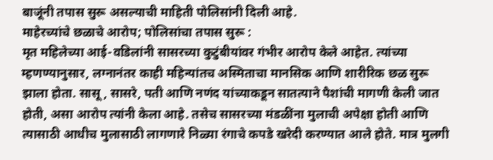बाजूंनी तपास सुरू असल्याची माहिती पोलिसांनी दिली आहे.
माहेरच्यांचे छळाचे आरोप; पोलिसांचा तपास सुरू :
मृत महिलेच्या आई-वडिलांनी सासरच्या कुटुंबीयांवर गंभीर आरोप केले आहेत. त्यांच्या म्हणण्यानुसार, लग्नानंतर काही महिन्यांतच अस्मिताचा मानसिक आणि शारीरिक छळ सुरू झाला होता. सासू, सासरे, पती आणि नणंद यांच्याकडून सातत्याने पैशांची मागणी केली जात होती, असा आरोप त्यांनी केला आहे. तसेच सासरच्या मंडळींना मुलाची अपेक्षा होती आणि त्यासाठी आधीच मुलासाठी लागणारे निळ्या रंगाचे कपडे खरेदी करण्यात आले होते. मात्र मुलगी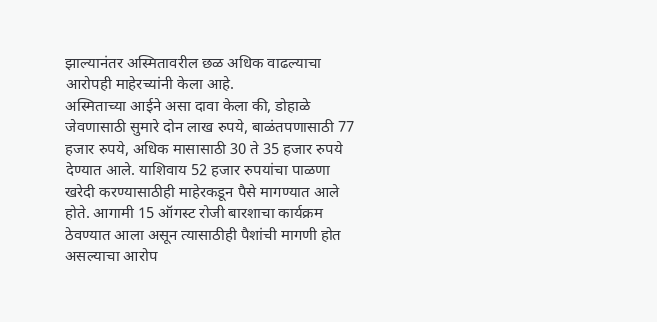झाल्यानंतर अस्मितावरील छळ अधिक वाढल्याचा आरोपही माहेरच्यांनी केला आहे.
अस्मिताच्या आईने असा दावा केला की, डोहाळे जेवणासाठी सुमारे दोन लाख रुपये, बाळंतपणासाठी 77 हजार रुपये, अधिक मासासाठी 30 ते 35 हजार रुपये देण्यात आले. याशिवाय 52 हजार रुपयांचा पाळणा खरेदी करण्यासाठीही माहेरकडून पैसे मागण्यात आले होते. आगामी 15 ऑगस्ट रोजी बारशाचा कार्यक्रम ठेवण्यात आला असून त्यासाठीही पैशांची मागणी होत असल्याचा आरोप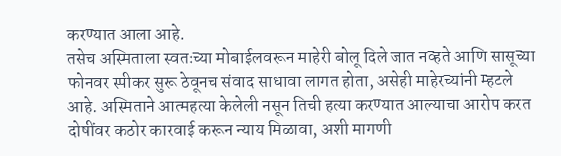करण्यात आला आहे.
तसेच अस्मिताला स्वतःच्या मोबाईलवरून माहेरी बोलू दिले जात नव्हते आणि सासूच्या फोनवर स्पीकर सुरू ठेवूनच संवाद साधावा लागत होता, असेही माहेरच्यांनी म्हटले आहे. अस्मिताने आत्महत्या केलेली नसून तिची हत्या करण्यात आल्याचा आरोप करत दोषींवर कठोर कारवाई करून न्याय मिळावा, अशी मागणी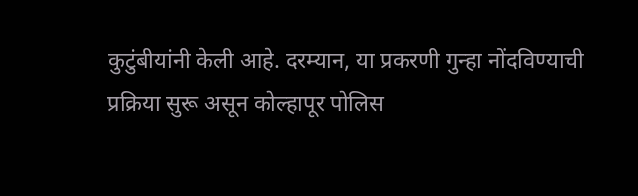कुटुंबीयांनी केली आहे. दरम्यान, या प्रकरणी गुन्हा नोंदविण्याची प्रक्रिया सुरू असून कोल्हापूर पोलिस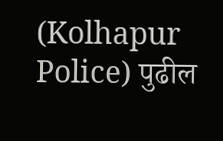(Kolhapur Police) पुढील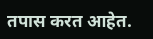तपास करत आहेत.